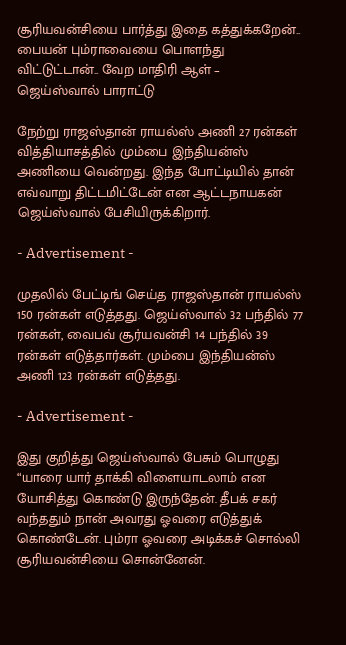சூரியவன்சியை பார்த்து இதை கத்துக்கறேன்.. பையன் பும்ராவையை பொளந்து விட்டுட்டான்.. வேற மாதிரி ஆள் – ஜெய்ஸ்வால் பாராட்டு

நேற்று ராஜஸ்தான் ராயல்ஸ் அணி 27 ரன்கள் வித்தியாசத்தில் மும்பை இந்தியன்ஸ் அணியை வென்றது. இந்த போட்டியில் தான் எவ்வாறு திட்டமிட்டேன் என ஆட்டநாயகன் ஜெய்ஸ்வால் பேசியிருக்கிறார்.

- Advertisement -

முதலில் பேட்டிங் செய்த ராஜஸ்தான் ராயல்ஸ் 150 ரன்கள் எடுத்தது. ஜெய்ஸ்வால் 32 பந்தில் 77 ரன்கள், வைபவ் சூர்யவன்சி 14 பந்தில் 39 ரன்கள் எடுத்தார்கள். மும்பை இந்தியன்ஸ் அணி 123 ரன்கள் எடுத்தது.

- Advertisement -

இது குறித்து ஜெய்ஸ்வால் பேசும் பொழுது “யாரை யார் தாக்கி விளையாடலாம் என யோசித்து கொண்டு இருந்தேன். தீபக் சகர் வந்ததும் நான் அவரது ஓவரை எடுத்துக் கொண்டேன். பும்ரா ஓவரை அடிக்கச் சொல்லி சூரியவன்சியை சொன்னேன்.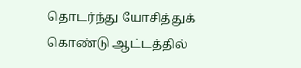தொடர்ந்து யோசித்துக் கொண்டு ஆட்டத்தில்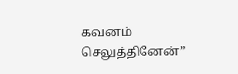கவனம் செலுத்தினேன்”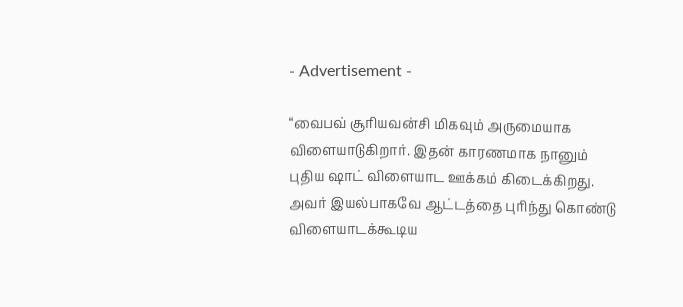- Advertisement -

“வைபவ் சூரியவன்சி மிகவும் அருமையாக விளையாடுகிறார். இதன் காரணமாக நானும் புதிய ஷாட் விளையாட ஊக்கம் கிடைக்கிறது. அவர் இயல்பாகவே ஆட்டத்தை புரிந்து கொண்டு விளையாடக்கூடிய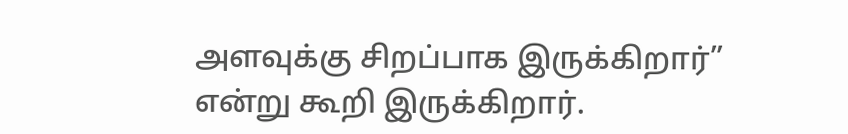அளவுக்கு சிறப்பாக இருக்கிறார்” என்று கூறி இருக்கிறார்.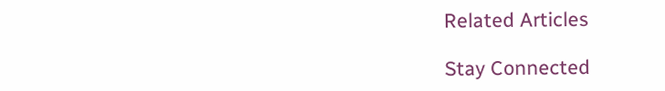Related Articles

Stay Connected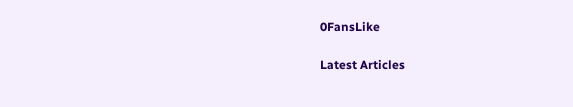0FansLike

Latest Articles